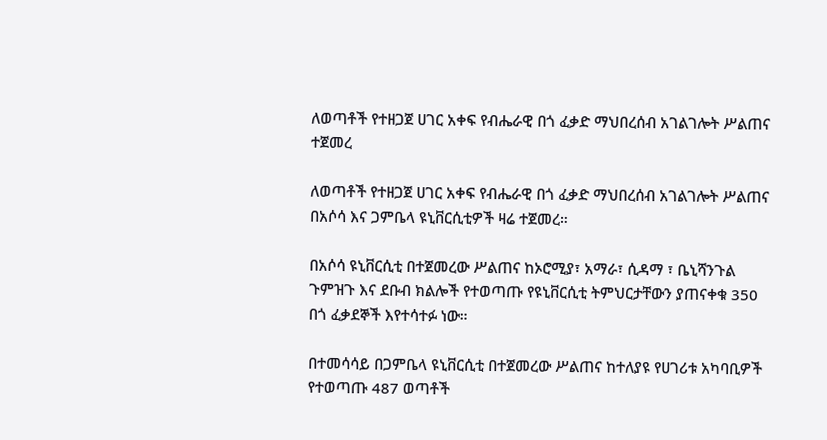ለወጣቶች የተዘጋጀ ሀገር አቀፍ የብሔራዊ በጎ ፈቃድ ማህበረሰብ አገልገሎት ሥልጠና ተጀመረ

ለወጣቶች የተዘጋጀ ሀገር አቀፍ የብሔራዊ በጎ ፈቃድ ማህበረሰብ አገልገሎት ሥልጠና በአሶሳ እና ጋምቤላ ዩኒቨርሲቲዎች ዛሬ ተጀመረ።

በአሶሳ ዩኒቨርሲቲ በተጀመረው ሥልጠና ከኦሮሚያ፣ አማራ፣ ሲዳማ ፣ ቤኒሻንጉል ጉምዝጉ እና ደቡብ ክልሎች የተወጣጡ የዩኒቨርሲቲ ትምህርታቸውን ያጠናቀቁ 350 በጎ ፈቃደኞች እየተሳተፉ ነው።

በተመሳሳይ በጋምቤላ ዩኒቨርሲቲ በተጀመረው ሥልጠና ከተለያዩ የሀገሪቱ አካባቢዎች የተወጣጡ 487 ወጣቶች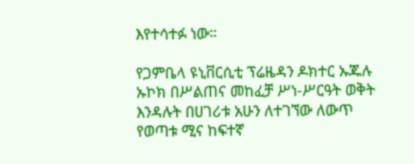እየተሳተፉ ነው።

የጋምቤላ ዩኒቨርሲቲ ፕሬዜዳን ዶክተር ኡጁሉ ኡኮክ በሥልጠና መከፈቻ ሥነ-ሥርዓት ወቅት እንዳሉት በሀገሪቱ አሁን ለተገኘው ለውጥ የወጣቱ ሚና ከፍተኛ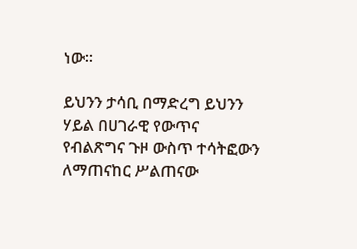ነው።

ይህንን ታሳቢ በማድረግ ይህንን ሃይል በሀገራዊ የውጥና የብልጽግና ጉዞ ውስጥ ተሳትፎውን ለማጠናከር ሥልጠናው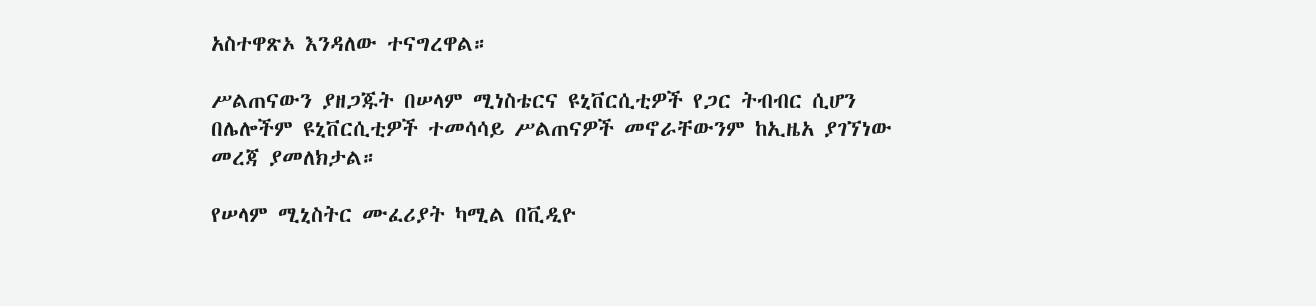አስተዋጽኦ እንዳለው ተናግረዋል።

ሥልጠናውን ያዘጋጁት በሠላም ሚነስቴርና ዩኒቨርሲቲዎች የጋር ትብብር ሲሆን በሌሎችም ዩኒቨርሲቲዎች ተመሳሳይ ሥልጠናዎች መኖራቸውንም ከኢዜአ ያገኘነው መረጃ ያመለክታል።

የሠላም ሚኒስትር ሙፈሪያት ካሚል በቪዲዮ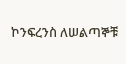ኮንፍረንስ ለሠልጣኞቹ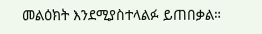መልዕክት እንደሚያስተላልፉ ይጠበቃል።